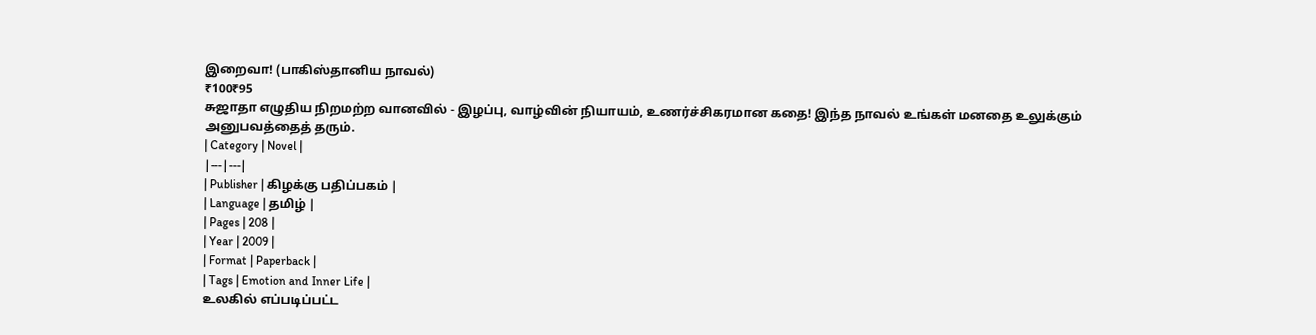இறைவா! (பாகிஸ்தானிய நாவல்)
₹100₹95
சுஜாதா எழுதிய நிறமற்ற வானவில் - இழப்பு, வாழ்வின் நியாயம், உணர்ச்சிகரமான கதை! இந்த நாவல் உங்கள் மனதை உலுக்கும் அனுபவத்தைத் தரும்.
| Category | Novel |
|---|---|
| Publisher | கிழக்கு பதிப்பகம் |
| Language | தமிழ் |
| Pages | 208 |
| Year | 2009 |
| Format | Paperback |
| Tags | Emotion and Inner Life |
உலகில் எப்படிப்பட்ட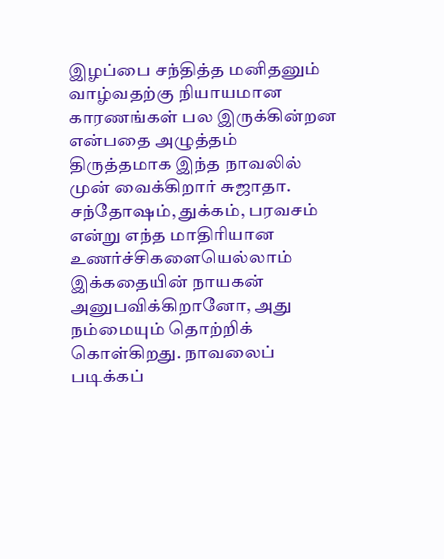இழப்பை சந்தித்த மனிதனும் வாழ்வதற்கு நியாயமான காரணங்கள் பல இருக்கின்றன என்பதை அழுத்தம் திருத்தமாக இந்த நாவலில் முன் வைக்கிறார் சுஜாதா. சந்தோஷம், துக்கம், பரவசம் என்று எந்த மாதிரியான உணர்ச்சிகளையெல்லாம் இக்கதையின் நாயகன் அனுபவிக்கிறானோ, அது நம்மையும் தொற்றிக் கொள்கிறது. நாவலைப் படிக்கப்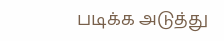படிக்க அடுத்து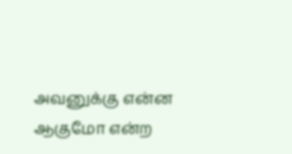அவனுக்கு என்ன ஆகுமோ என்ற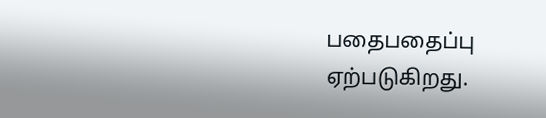பதைபதைப்பு ஏற்படுகிறது.